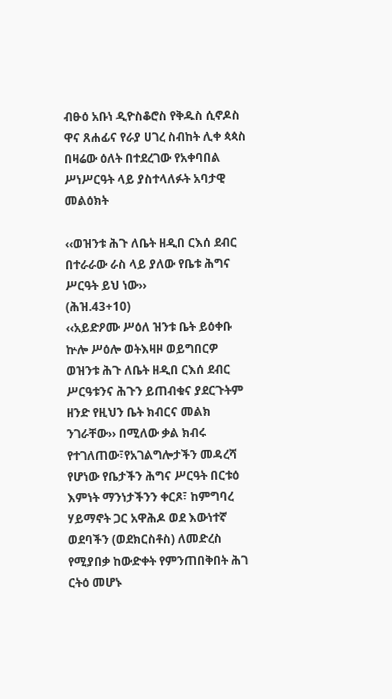ብፁዕ አቡነ ዲዮስቆሮስ የቅዱስ ሲኖዶስ ዋና ጸሐፊና የራያ ሀገረ ስብከት ሊቀ ጳጳስ በዛሬው ዕለት በተደረገው የአቀባበል ሥነሥርዓት ላይ ያስተላለፉት አባታዊ መልዕክት

‹‹ወዝንቱ ሕጉ ለቤት ዘዲበ ርእሰ ደብር
በተራራው ራስ ላይ ያለው የቤቱ ሕግና ሥርዓት ይህ ነው››
(ሕዝ.43+10)
‹‹አይድዖሙ ሥዕለ ዝንቱ ቤት ይዕቀቡ ኵሎ ሥዕሎ ወትእዛዞ ወይግበርዎ ወዝንቱ ሕጉ ለቤት ዘዲበ ርእሰ ደብር ሥርዓቱንና ሕጉን ይጠብቁና ያደርጉትም ዘንድ የዚህን ቤት ክብርና መልክ ንገራቸው›› በሚለው ቃል ክብሩ የተገለጠው፣የአገልግሎታችን መዳረሻ የሆነው የቤታችን ሕግና ሥርዓት በርቱዕ እምነት ማንነታችንን ቀርጾ፣ ከምግባረ ሃይማኖት ጋር አዋሕዶ ወደ እውነተኛ ወደባችን (ወደክርስቶስ) ለመድረስ የሚያበቃ ከውድቀት የምንጠበቅበት ሕገ ርትዕ መሆኑ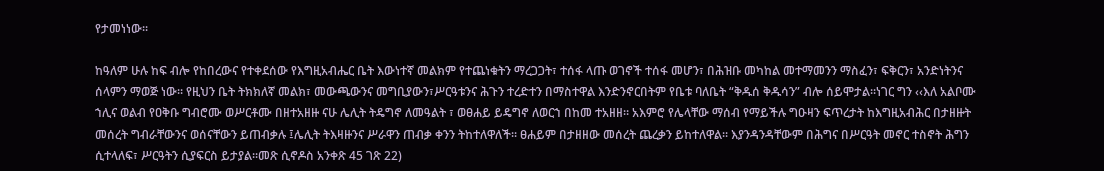የታመነነው፡፡

ከዓለም ሁሉ ከፍ ብሎ የከበረውና የተቀደሰው የእግዚአብሔር ቤት እውነተኛ መልክም የተጨነቁትን ማረጋጋት፣ ተሰፋ ላጡ ወገኖች ተሰፋ መሆን፣ በሕዝቡ መካከል መተማመንን ማስፈን፣ ፍቅርን፣ አንድነትንና ሰላምን ማወጅ ነው፡፡ የዚህን ቤት ትክክለኛ መልክ፣ መውጫውንና መግቢያውን፣ሥርዓቱንና ሕጉን ተረድተን በማስተዋል እንድንኖርበትም የቤቱ ባለቤት “ቅዱሰ ቅዱሳን” ብሎ ሰይሞታል፡፡ነገር ግን ‹‹እለ አልቦሙ ኀሊና ወልብ የዐቅቡ ግብሮሙ ወሥርቶሙ በዘተአዘዙ ናሁ ሌሊት ትዴግኖ ለመዓልት ፣ ወፀሐይ ይዴግኖ ለወርኀ በከመ ተአዘዘ። አእምሮ የሌላቸው ማሰብ የማይችሉ ግዑዛን ፍጥረታት ከእግዚአብሕር በታዘዙት መሰረት ግብራቸውንና ወሰናቸውን ይጠብቃሉ ፤ሌሊት ትእዛዙንና ሥራዋን ጠብቃ ቀንን ትከተለዋለች፡፡ ፀሐይም በታዘዘው መሰረት ጨረቃን ይከተለዋል፡፡ እያንዳንዳቸውም በሕግና በሥርዓት መኖር ተስኖት ሕግን ሲተላለፍ፣ ሥርዓትን ሲያፍርስ ይታያል፡፡መጽ ሲኖዶስ አንቀጽ 45 ገጽ 22)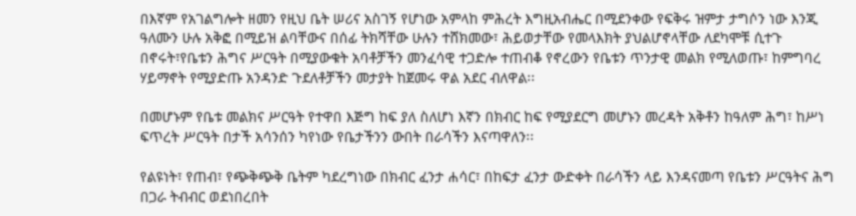በእኛም የአገልግሎት ዘመን የዚህ ቤት ሠሪና አስገኝ የሆነው አምላከ ምሕረት እግዚአብሔር በሚደንቀው የፍቅሩ ዝምታ ታግሶን ነው እንጂ ዓለሙን ሁሉ አቅፎ በሚይዝ ልባቸውና በሰፊ ትክሻቸው ሁሉን ተሸክመው፣ ሕይወታቸው የመላእክት ያህልሆኖላቸው ለደካሞቹ ሲተጉ በኖሩት፣የቤቱን ሕግና ሥርዓት በሚያውቁት አባቶቻችን መንፈሳዊ ተጋድሎ ተጠብቆ የኖረውን የቤቱን ጥንታዊ መልክ የሚለወጡ፣ ከምግባረ ሃይማኖት የሚያድጡ አንዳንድ ጉደለቶቻችን መታያት ከጀመሩ ዋል አደር ብለዋል፡፡

በመሆኑም የቤቱ መልክና ሥርዓት የተዋበ እጅግ ከፍ ያለ ስለሆነ እኛን በክብር ከፍ የሚያደርግ መሆኑን መረዳት አቅቶን ከዓለም ሕግ፣ ከሥነ ፍጥረት ሥርዓት በታች አሳንሰን ካየነው የቤታችንን ውበት በራሳችን እናጣዋለን፡፡

የልዩነት፣ የጠብ፣ የጭቅጭቅ ቤትም ካደረግነው በክብር ፈንታ ሐሳር፣ በከፍታ ፈንታ ውድቀት በራሳችን ላይ እንዳናመጣ የቤቱን ሥርዓትና ሕግ በጋራ ትብብር ወደነበረበት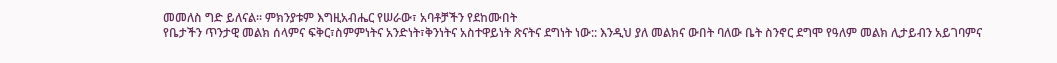መመለስ ግድ ይለናል፡፡ ምክንያቱም እግዚአብሔር የሠራው፣ አባቶቻችን የደከሙበት
የቤታችን ጥንታዊ መልክ ሰላምና ፍቅር፣ስምምነትና አንድነት፣ቅንነትና አስተዋይነት ጽናትና ደግነት ነው:: እንዲህ ያለ መልክና ውበት ባለው ቤት ስንኖር ደግሞ የዓለም መልክ ሊታይብን አይገባምና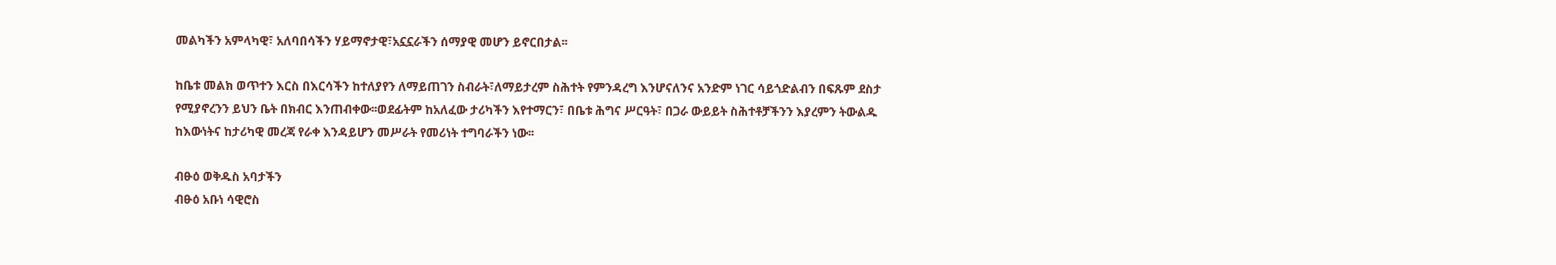መልካችን አምላካዊ፣ አለባበሳችን ሃይማኖታዊ፣አኗኗራችን ሰማያዊ መሆን ይኖርበታል፡፡

ከቤቱ መልክ ወጥተን እርስ በእርሳችን ከተለያየን ለማይጠገን ስብራት፣ለማይታረም ስሕተት የምንዳረግ እንሆናለንና አንድም ነገር ሳይጎድልብን በፍጹም ደስታ የሚያኖረንን ይህን ቤት በክብር እንጠብቀው፡፡ወደፊትም ከአለፈው ታሪካችን እየተማርን፣ በቤቱ ሕግና ሥርዓት፣ በጋራ ውይይት ስሕተቶቻችንን እያረምን ትውልዱ ከእውነትና ከታሪካዊ መረጃ የራቀ እንዳይሆን መሥራት የመሪነት ተግባራችን ነው፡፡

ብፁዕ ወቅዱስ አባታችን
ብፁዕ አቡነ ሳዊሮስ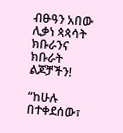ብፁዓን አበው ሊቃነ ጳጳሳት
ክቡራንና ክቡራት ልጆቻችን!

“ከሁሉ በተቀደሰው፣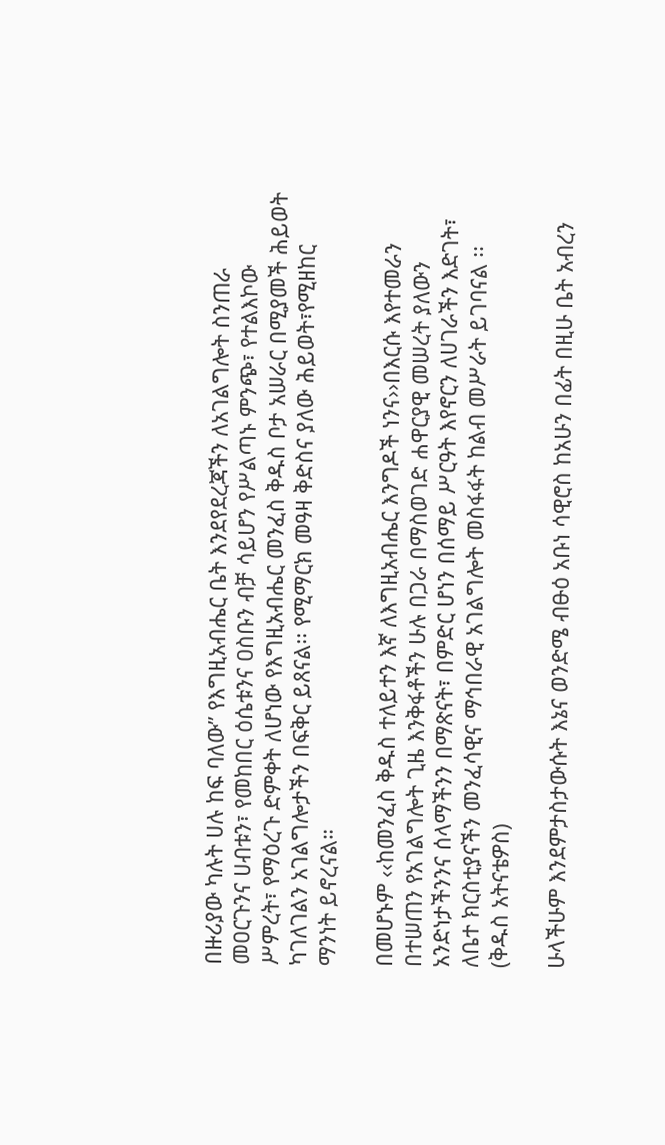በዙሪያው ካሉት ሀሉ ከፍ ባለው” የእግዚአብሔር ቤት እንደየደረጃችን ለአገልግሎት ስንጠራ መዐርጉንና ሀብቱን፣ የመከበር ዕሴቱንና ዐስቡን ብቻ ሳይሆን የሥልጣኑ ምንጭ፣ የተልእኮው ሥምረት፣ የማዕረጉ ድምቀት ለሆነው የእግዚአብሔር መንፈስ ቅዱስ ቦታ አሠራር በሚያመች ሕይወት ካገለገልን አገልግሎታችን በፍቅር ይጸናል፡፡ የሚማርክ መዓዛ ቅድስና ያለው ሕይወት፣የሚዘከር ማንነት ይኖረናል።

በመሆኑም ‹‹ከመንፈስ ቅዱስ ተለይተን እኛ ለእግዚአብሔር እንግዶች ነንና››በእርሱ እየተመራን በተሠጠን የአገልግሎት ጊዜ እንቅፋቶችን ሁሉ በጋራ በማስወገድ ሐዋርያዊ መሠረት ያለውን አንድነታችንንና ሰላማችንን በማጽናት፣ በምድር ሆነን በሰማይ ሥርዓት እየኖርን ለሀገራችን እድገት፣ ለቤተ ክርስቲያናችን መንፈሳዊና ማኅበራዊ አገልግሎት መስፋፋት ከልብ መሥራት ይገባናል ፡፡ (ቅዱስ አትናቴዎስ)

ሁላችሁም እንደምታስታውሱት እኔና ወንድሜ ብፁዕ አቡነ ሳዊሮስ ከአሁን በፊት በዚሁ ቤት አብረን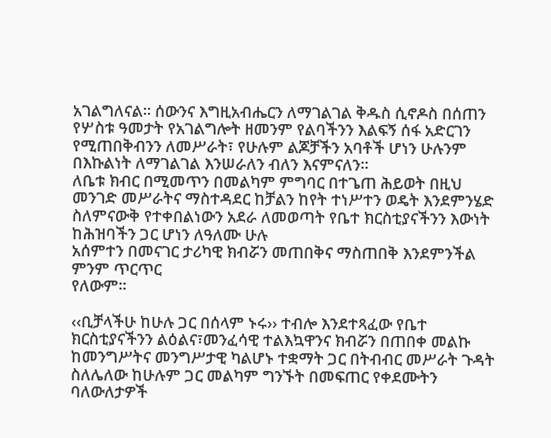አገልግለናል፡፡ ሰውንና እግዚአብሔርን ለማገልገል ቅዱስ ሲኖዶስ በሰጠን የሦስቱ ዓመታት የአገልግሎት ዘመንም የልባችንን እልፍኝ ሰፋ አድርገን የሚጠበቅብንን ለመሥራት፣ የሁሉም ልጆቻችን አባቶች ሆነን ሁሉንም በእኩልነት ለማገልገል እንሠራለን ብለን እናምናለን፡፡
ለቤቱ ክብር በሚመጥን በመልካም ምግባር በተጌጠ ሕይወት በዚህ መንገድ መሥራትና ማስተዳደር ከቻልን ከየት ተነሥተን ወዴት እንደምንሄድ ስለምናውቅ የተቀበልነውን አደራ ለመወጣት የቤተ ክርስቲያናችንን እውነት ከሕዝባችን ጋር ሆነን ለዓለሙ ሁሉ
አሰምተን በመናገር ታሪካዊ ክብሯን መጠበቅና ማስጠበቅ እንደምንችል ምንም ጥርጥር
የለውም፡፡

‹‹ቢቻላችሁ ከሁሉ ጋር በሰላም ኑሩ›› ተብሎ እንደተጻፈው የቤተ ክርስቲያናችንን ልዕልና፣መንፈሳዊ ተልእኳዋንና ክብሯን በጠበቀ መልኩ ከመንግሥትና መንግሥታዊ ካልሆኑ ተቋማት ጋር በትብብር መሥራት ጉዳት ስለሌለው ከሁሉም ጋር መልካም ግንኙት በመፍጠር የቀደሙትን ባለውለታዎች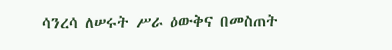ሳንረሳ ለሠሩት ሥራ ዕውቅና በመስጠት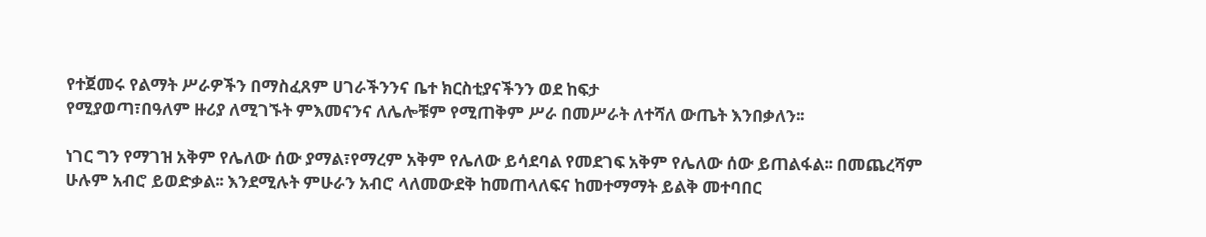የተጀመሩ የልማት ሥራዎችን በማስፈጸም ሀገራችንንና ቤተ ክርስቲያናችንን ወደ ከፍታ
የሚያወጣ፣በዓለም ዙሪያ ለሚገኙት ምእመናንና ለሌሎቹም የሚጠቅም ሥራ በመሥራት ለተሻለ ውጤት እንበቃለን፡፡

ነገር ግን የማገዝ አቅም የሌለው ሰው ያማል፣የማረም አቅም የሌለው ይሳደባል የመደገፍ አቅም የሌለው ሰው ይጠልፋል፡፡ በመጨረሻም ሁሉም አብሮ ይወድቃል፡፡ እንደሚሉት ምሁራን አብሮ ላለመውደቅ ከመጠላለፍና ከመተማማት ይልቅ መተባበር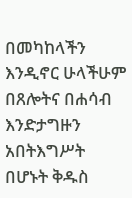በመካከላችን እንዲኖር ሁላችሁም በጸሎትና በሐሳብ እንድታግዙን አበትእግሥት በሆኑት ቅዱስ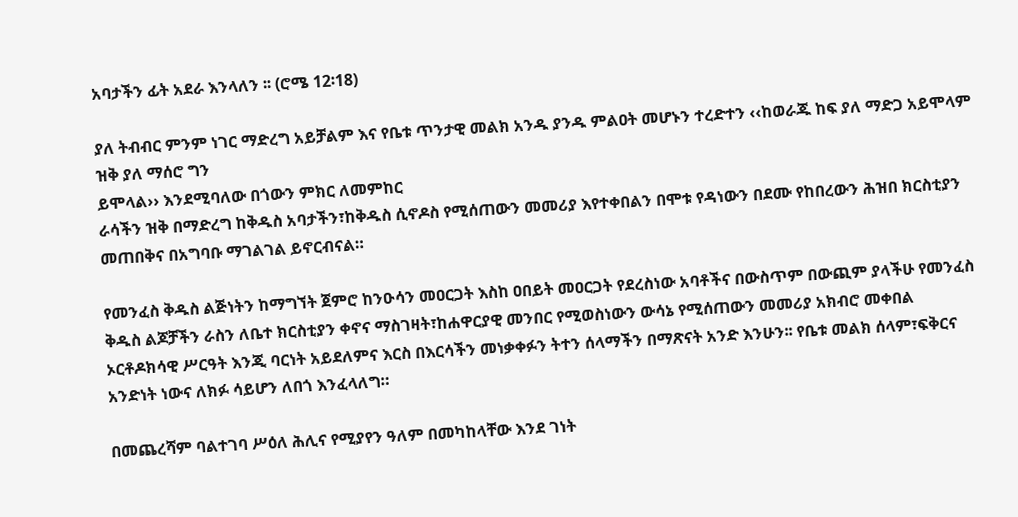አባታችን ፊት አደራ እንላለን ፡፡ (ሮሜ 12፡18)

ያለ ትብብር ምንም ነገር ማድረግ አይቻልም እና የቤቱ ጥንታዊ መልክ አንዱ ያንዱ ምልዐት መሆኑን ተረድተን ‹‹ከወራጁ ከፍ ያለ ማድጋ አይሞላም ዝቅ ያለ ማሰሮ ግን
ይሞላል›› እንደሚባለው በጎውን ምክር ለመምከር
ራሳችን ዝቅ በማድረግ ከቅዱስ አባታችን፣ከቅዱስ ሲኖዶስ የሚሰጠውን መመሪያ እየተቀበልን በሞቱ የዳነውን በደሙ የከበረውን ሕዝበ ክርስቲያን መጠበቅና በአግባቡ ማገልገል ይኖርብናል።

የመንፈስ ቅዱስ ልጅነትን ከማግኘት ጀምሮ ከንዑሳን መዐርጋት እስከ ዐበይት መዐርጋት የደረስነው አባቶችና በውስጥም በውጪም ያላችሁ የመንፈስ ቅዱስ ልጆቻችን ራስን ለቤተ ክርስቲያን ቀኖና ማስገዛት፣ከሐዋርያዊ መንበር የሚወስነውን ውሳኔ የሚሰጠውን መመሪያ አክብሮ መቀበል ኦርቶዶክሳዊ ሥርዓት እንጂ ባርነት አይደለምና እርስ በእርሳችን መነቃቀፉን ትተን ሰላማችን በማጽናት አንድ እንሁን፡፡ የቤቱ መልክ ሰላም፣ፍቅርና አንድነት ነውና ለክፉ ሳይሆን ለበጎ እንፈላለግ።

በመጨረሻም ባልተገባ ሥዕለ ሕሊና የሚያየን ዓለም በመካከላቸው እንደ ገነት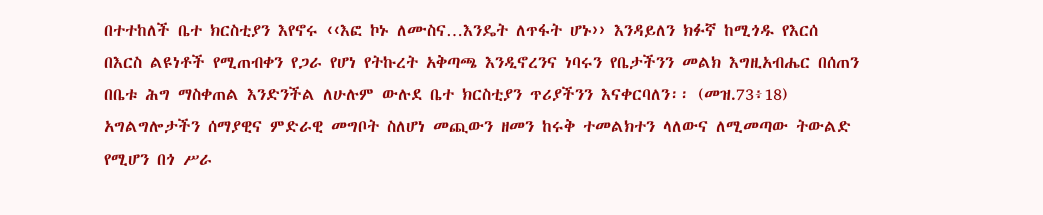በተተከለች ቤተ ክርስቲያን እየኖሩ ‹‹እፎ ኮኑ ለሙስና…እንዴት ለጥፋት ሆኑ›› እንዳይለን ክፉኛ ከሚጎዱ የእርሰ በእርስ ልዩነቶች የሚጠብቀን የጋራ የሆነ የትኩረት አቅጣጫ እንዲኖረንና ነባሩን የቤታችንን መልክ እግዚአብሔር በሰጠን በቤቱ ሕግ ማስቀጠል እንድንችል ለሁሉም ውሉደ ቤተ ክርስቲያን ጥሪያችንን እናቀርባለን፡፡ (መዝ.73፥18)
አግልግሎታችን ሰማያዊና ምድራዊ መግቦት ስለሆነ መጪውን ዘመን ከሩቅ ተመልክተን ላለውና ለሚመጣው ትውልድ የሚሆን በጎ ሥራ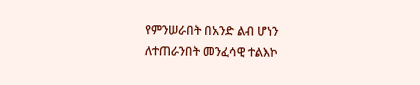የምንሠራበት በአንድ ልብ ሆነን ለተጠራንበት መንፈሳዊ ተልእኮ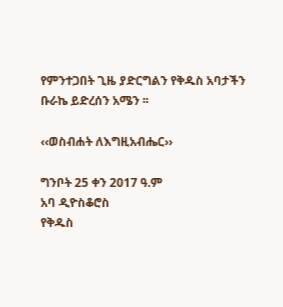የምንተጋበት ጊዜ ያድርግልን የቅዱስ አባታችን ቡራኬ ይድረሰን አሜን ፡፡

‹‹ወስብሐት ለእግዚአብሔር››

ግንቦት 25 ቀን 2017 ዓ.ም
አባ ዲዮስቆሮስ
የቅዱስ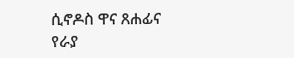ሲኖዶስ ዋና ጸሐፊና
የራያ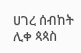ሀገረ ሰብከት ሊቀ ጳጳስ